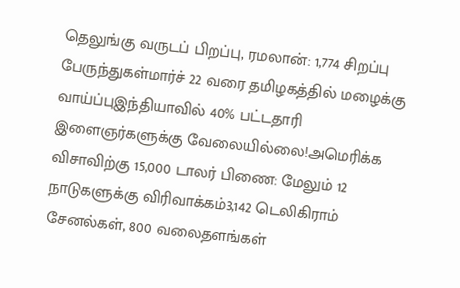தெலுங்கு வருடப் பிறப்பு, ரமலான்: 1,774 சிறப்பு பேருந்துகள்மார்ச் 22 வரை தமிழகத்தில் மழைக்கு வாய்ப்புஇந்தியாவில் 40% பட்டதாரி இளைஞர்களுக்கு வேலையில்லை!அமெரிக்க விசாவிற்கு 15,000 டாலர் பிணை: மேலும் 12 நாடுகளுக்கு விரிவாக்கம்3,142 டெலிகிராம் சேனல்கள், 800 வலைதளங்கள்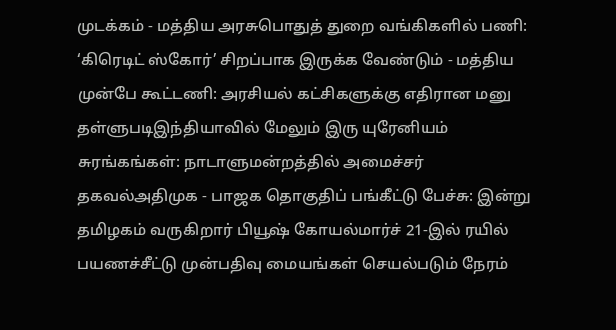முடக்கம் - மத்திய அரசுபொதுத் துறை வங்கிகளில் பணி: ‘கிரெடிட் ஸ்கோர்’ சிறப்பாக இருக்க வேண்டும் - மத்திய முன்பே கூட்டணி: அரசியல் கட்சிகளுக்கு எதிரான மனு தள்ளுபடிஇந்தியாவில் மேலும் இரு யுரேனியம் சுரங்கங்கள்: நாடாளுமன்றத்தில் அமைச்சர் தகவல்அதிமுக - பாஜக தொகுதிப் பங்கீட்டு பேச்சு: இன்று தமிழகம் வருகிறார் பியூஷ் கோயல்மார்ச் 21-இல் ரயில் பயணச்சீட்டு முன்பதிவு மையங்கள் செயல்படும் நேரம்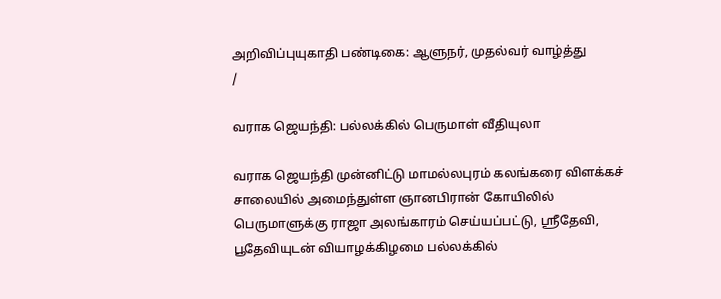அறிவிப்புயுகாதி பண்டிகை: ஆளுநர், முதல்வர் வாழ்த்து
/

வராக ஜெயந்தி: பல்லக்கில் பெருமாள் வீதியுலா

வராக ஜெயந்தி முன்னிட்டு மாமல்லபுரம் கலங்கரை விளக்கச் சாலையில் அமைந்துள்ள ஞானபிரான் கோயிலில் பெருமாளுக்கு ராஜா அலங்காரம் செய்யப்பட்டு, ஸ்ரீதேவி, பூதேவியுடன் வியாழக்கிழமை பல்லக்கில்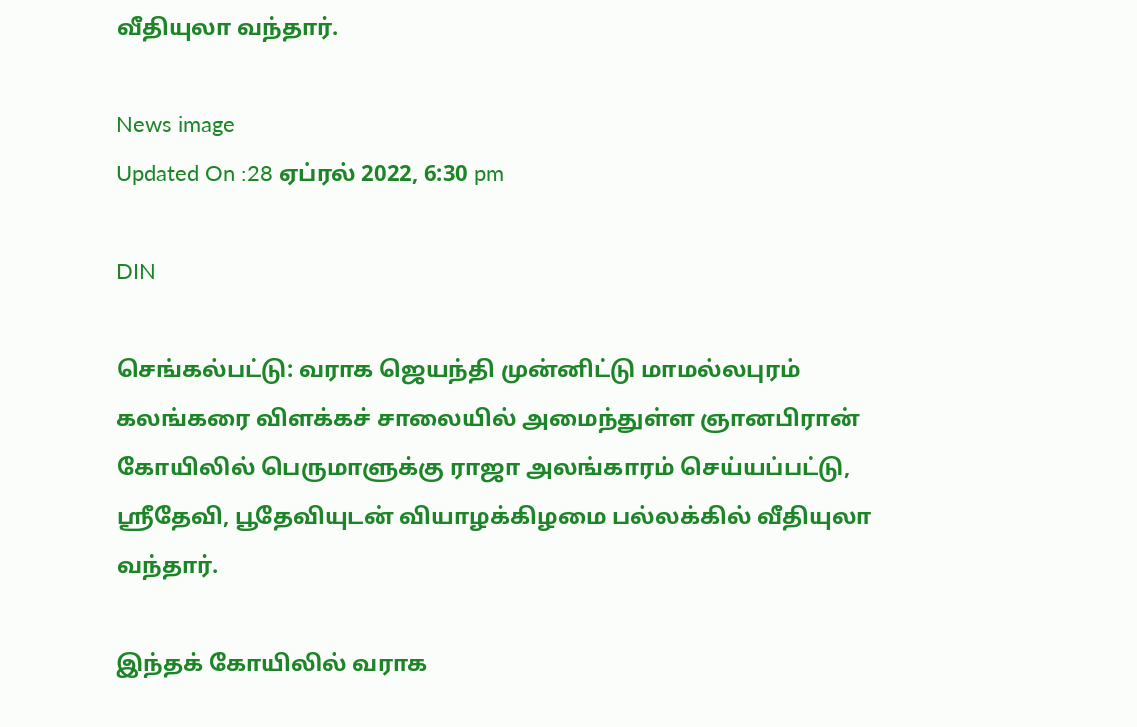வீதியுலா வந்தார்.

News image
Updated On :28 ஏப்ரல் 2022, 6:30 pm

DIN

செங்கல்பட்டு: வராக ஜெயந்தி முன்னிட்டு மாமல்லபுரம் கலங்கரை விளக்கச் சாலையில் அமைந்துள்ள ஞானபிரான் கோயிலில் பெருமாளுக்கு ராஜா அலங்காரம் செய்யப்பட்டு, ஸ்ரீதேவி, பூதேவியுடன் வியாழக்கிழமை பல்லக்கில் வீதியுலா வந்தார்.

இந்தக் கோயிலில் வராக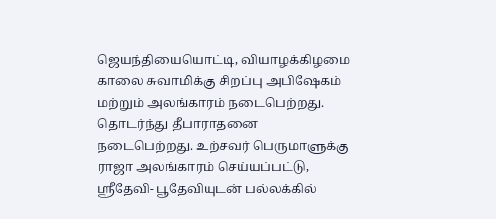ஜெயந்தியையொட்டி, வியாழக்கிழமை காலை சுவாமிக்கு சிறப்பு அபிஷேகம் மற்றும் அலங்காரம் நடைபெற்றது. தொடர்ந்து தீபாராதனை நடைபெற்றது. உற்சவர் பெருமாளுக்கு ராஜா அலங்காரம் செய்யப்பட்டு, ஸ்ரீதேவி- பூதேவியுடன் பல்லக்கில்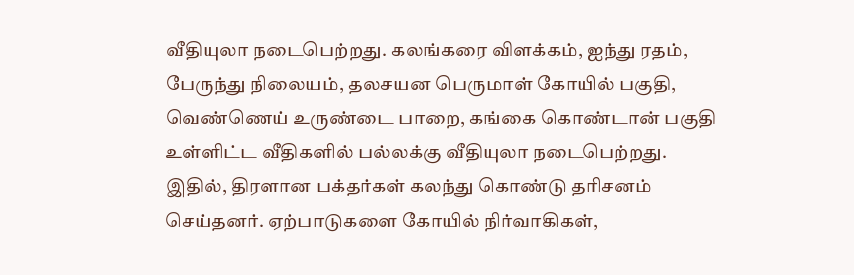வீதியுலா நடைபெற்றது. கலங்கரை விளக்கம், ஐந்து ரதம், பேருந்து நிலையம், தலசயன பெருமாள் கோயில் பகுதி, வெண்ணெய் உருண்டை பாறை, கங்கை கொண்டான் பகுதி உள்ளிட்ட வீதிகளில் பல்லக்கு வீதியுலா நடைபெற்றது. இதில், திரளான பக்தர்கள் கலந்து கொண்டு தரிசனம் செய்தனர். ஏற்பாடுகளை கோயில் நிர்வாகிகள்,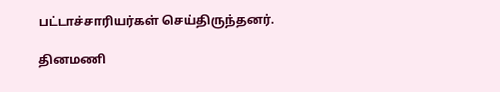பட்டாச்சாரியர்கள் செய்திருந்தனர்.

தினமணி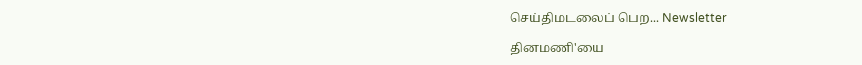செய்திமடலைப் பெற... Newsletter

தினமணி'யை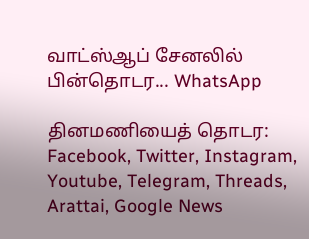வாட்ஸ்ஆப் சேனலில் பின்தொடர... WhatsApp

தினமணியைத் தொடர: Facebook, Twitter, Instagram, Youtube, Telegram, Threads, Arattai, Google News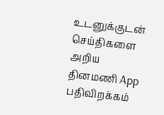உடனுக்குடன் செய்திகளை அறிய தினமணி App பதிவிறக்கம்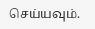செய்யவும்.